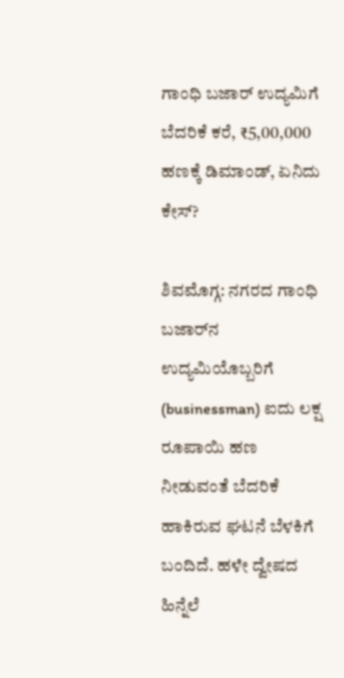ಗಾಂಧಿ ಬಜಾರ್‌ ಉದ್ಯಮಿಗೆ ಬೆದರಿಕೆ ಕರೆ, ₹5,00,000 ಹಣಕ್ಕೆ ಡಿಮಾಂಡ್‌, ಏನಿದು ಕೇಸ್‌?

ಶಿವಮೊಗ್ಗ: ನಗರದ ಗಾಂಧಿ ಬಜಾರ್‌ನ ಉದ್ಯಮಿಯೊಬ್ಬರಿಗೆ (businessman) ಐದು ಲಕ್ಷ ರೂಪಾಯಿ ಹಣ ನೀಡುವಂತೆ ಬೆದರಿಕೆ ಹಾಕಿರುವ ಘಟನೆ ಬೆಳಕಿಗೆ ಬಂದಿದೆ. ಹಳೇ ದ್ವೇಷದ ಹಿನ್ನೆಲೆ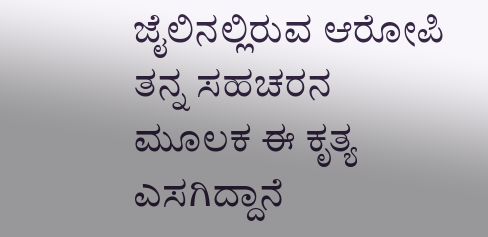ಜೈಲಿನಲ್ಲಿರುವ ಆರೋಪಿ ತನ್ನ ಸಹಚರನ ಮೂಲಕ ಈ ಕೃತ್ಯ ಎಸಗಿದ್ದಾನೆ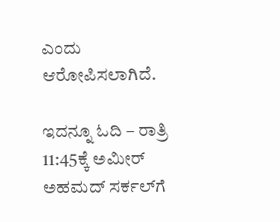ಎಂದು ಆರೋಪಿಸಲಾಗಿದೆ.

ಇದನ್ನೂ ಓದಿ – ರಾತ್ರಿ 11:45ಕ್ಕೆ ಅಮೀರ್‌ ಅಹಮದ್‌ ಸರ್ಕಲ್‌ಗೆ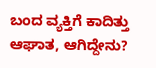ಬಂದ ವ್ಯಕ್ತಿಗೆ ಕಾದಿತ್ತು ಆಘಾತ, ಆಗಿದ್ದೇನು?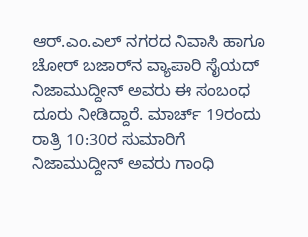ಆರ್.ಎಂ.ಎಲ್ ನಗರದ ನಿವಾಸಿ ಹಾಗೂ ಚೋರ್ ಬಜಾರ್‌ನ ವ್ಯಾಪಾರಿ ಸೈಯದ್ ನಿಜಾಮುದ್ದೀನ್ ಅವರು ಈ ಸಂಬಂಧ ದೂರು ನೀಡಿದ್ದಾರೆ. ಮಾರ್ಚ್ 19ರಂದು ರಾತ್ರಿ 10:30ರ ಸುಮಾರಿಗೆ ನಿಜಾಮುದ್ದೀನ್ ಅವರು ಗಾಂಧಿ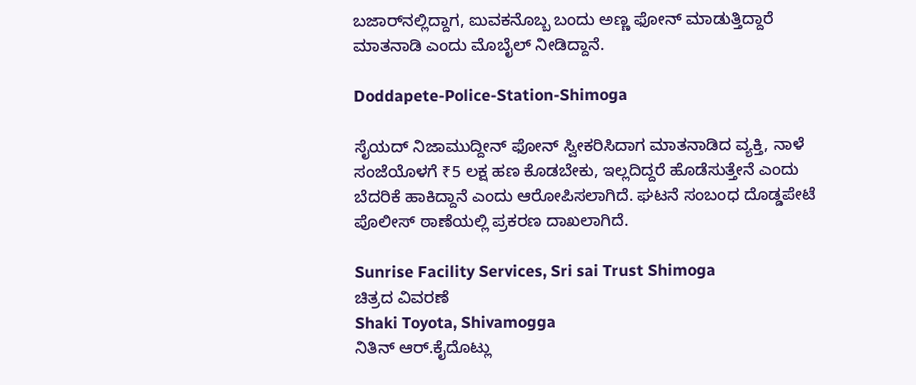ಬಜಾರ್‌ನಲ್ಲಿದ್ದಾಗ, ಐುವಕನೊಬ್ಬ ಬಂದು ಅಣ್ಣ ಫೋನ್ ಮಾಡುತ್ತಿದ್ದಾರೆ ಮಾತನಾಡಿ ಎಂದು ಮೊಬೈಲ್ ನೀಡಿದ್ದಾನೆ.

Doddapete-Police-Station-Shimoga

ಸೈಯದ್ ನಿಜಾಮುದ್ದೀನ್ ಫೋನ್ ಸ್ವೀಕರಿಸಿದಾಗ ಮಾತನಾಡಿದ ವ್ಯಕ್ತಿ, ನಾಳೆ ಸಂಜೆಯೊಳಗೆ ₹5 ಲಕ್ಷ ಹಣ ಕೊಡಬೇಕು, ಇಲ್ಲದಿದ್ದರೆ ಹೊಡೆಸುತ್ತೇನೆ ಎಂದು ಬೆದರಿಕೆ ಹಾಕಿದ್ದಾನೆ ಎಂದು ಆರೋಪಿಸಲಾಗಿದೆ. ಘಟನೆ ಸಂಬಂಧ ದೊಡ್ಡಪೇಟೆ ಪೊಲೀಸ್‌ ಠಾಣೆಯಲ್ಲಿ ಪ್ರಕರಣ ದಾಖಲಾಗಿದೆ.

Sunrise Facility Services, Sri sai Trust Shimoga
ಚಿತ್ರದ ವಿವರಣೆ
Shaki Toyota, Shivamogga
ನಿತಿನ್ ಆರ್‌.ಕೈದೊಟ್ಲು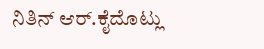ನಿತಿನ್ ಆರ್‌.ಕೈದೊಟ್ಲು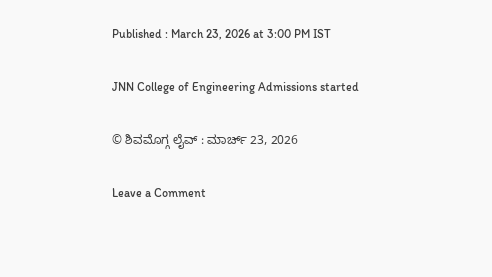Published : March 23, 2026 at 3:00 PM IST

JNN College of Engineering Admissions started

© ಶಿವಮೊಗ್ಗ ಲೈವ್‌ : ಮಾರ್ಚ್ 23, 2026

Leave a Comment